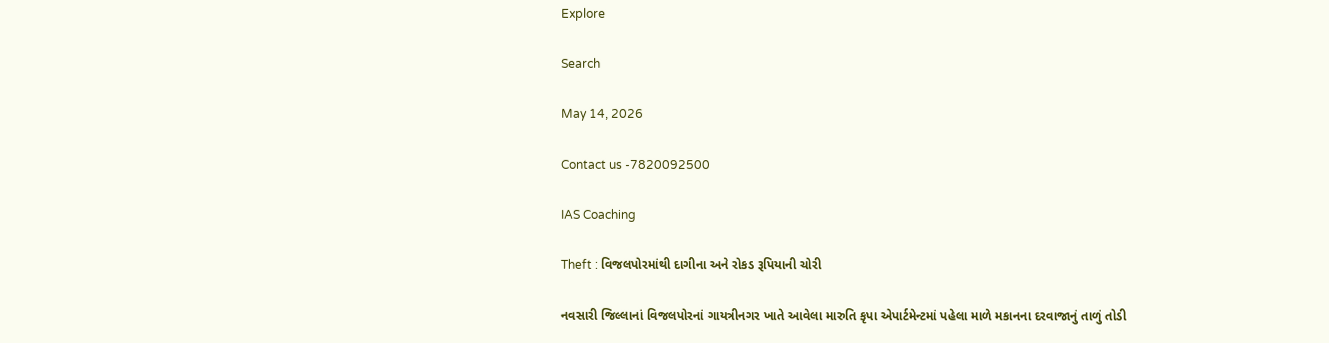Explore

Search

May 14, 2026

Contact us -7820092500

IAS Coaching

Theft : વિજલપોરમાંથી દાગીના અને રોકડ રૂપિયાની ચોરી

નવસારી જિલ્લાનાં વિજલપોરનાં ગાયત્રીનગર ખાતે આવેલા મારુતિ કૃપા એપાર્ટમેન્ટમાં પહેલા માળે મકાનના દરવાજાનું તાળું તોડી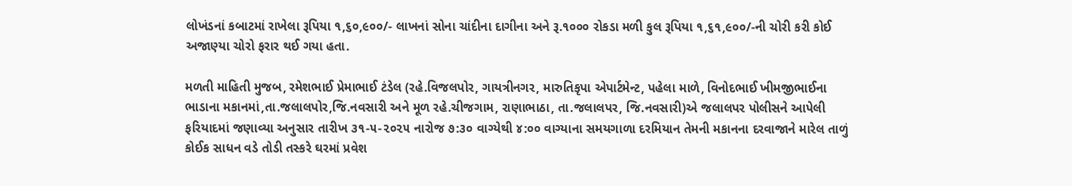લોખંડનાં કબાટમાં રાખેલા રૂપિયા ૧,૬૦,૯૦૦/- લાખનાં સોના ચાંદીના દાગીના અને રૂ.૧૦૦૦ રોકડા મળી કુલ રૂપિયા ૧,૬૧,૯૦૦/-ની ચોરી કરી કોઈ અજાણ્યા ચોરો ફરાર થઈ ગયા હતા.

મળતી માહિતી મુજબ, રમેશભાઈ પ્રેમાભાઈ ટંડેલ (રહે.વિજલપોર, ગાયત્રીનગર, મારુતિકૃપા એપાર્ટમેન્ટ, પહેલા માળે, વિનોદભાઈ ખીમજીભાઈના ભાડાના મકાનમાં,તા.જલાલપોર,જિ.નવસારી અને મૂળ રહે.ચીજગામ, રાણાભાઠા, તા.જલાલપર, જિ.નવસારી)એ જલાલપર પોલીસને આપેલી ફરિયાદમાં જણાવ્યા અનુસાર તારીખ ૩૧-૫-૨૦૨૫ નારોજ ૭:૩૦ વાગ્યેથી ૪:૦૦ વાગ્યાના સમયગાળા દરમિયાન તેમની મકાનના દરવાજાને મારેલ તાળું કોઈક સાધન વડે તોડી તસ્કરે ઘરમાં પ્રવેશ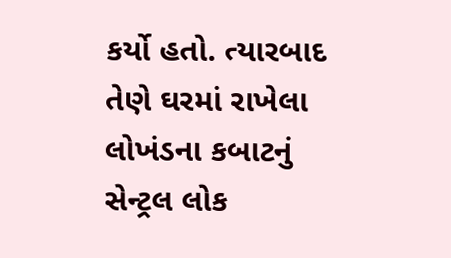કર્યો હતો. ત્યારબાદ તેણે ઘરમાં રાખેલા લોખંડના કબાટનું સેન્ટ્રલ લોક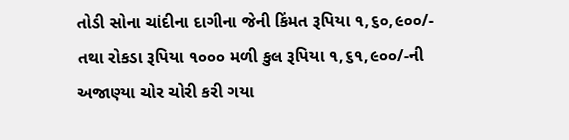તોડી સોના ચાંદીના દાગીના જેની કિંમત રૂપિયા ૧,૬૦,૯૦૦/- તથા રોકડા રૂપિયા ૧૦૦૦ મળી કુલ રૂપિયા ૧,૬૧,૯૦૦/-ની અજાણ્યા ચોર ચોરી કરી ગયા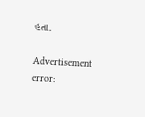હતા.

Advertisement
error: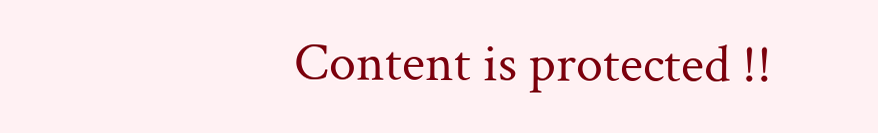Content is protected !!